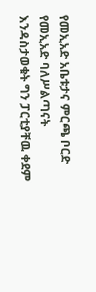የመኢአድ አቤቱታና ምርጫ ቦርድ
የመኢአድ ባለሥልጣናት እንዳስታወቁት ግን ፓርቲያቸዉ ቀደም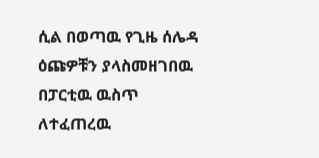ሲል በወጣዉ የጊዜ ሰሌዳ ዕጩዎቹን ያላስመዘገበዉ በፓርቲዉ ዉስጥ ለተፈጠረዉ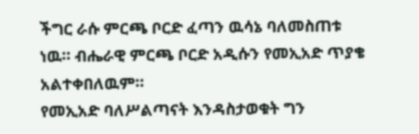ችግር ራሱ ምርጫ ቦርድ ፈጣን ዉሳኔ ባለመስጠቱ ነዉ። ብሔራዊ ምርጫ ቦርድ አዲሱን የመኢአድ ጥያቄ አልተቀበለዉም።
የመኢአድ ባለሥልጣናት እንዳስታወቁት ግን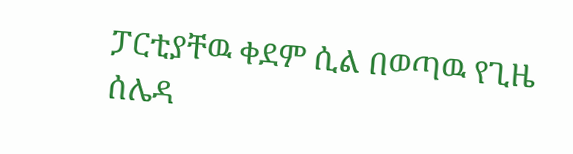ፓርቲያቸዉ ቀደም ሲል በወጣዉ የጊዜ ሰሌዳ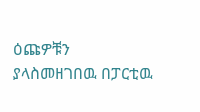ዕጩዎቹን ያላስመዘገበዉ በፓርቲዉ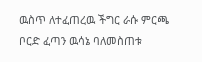ዉስጥ ለተፈጠረዉ ችግር ራሱ ምርጫ ቦርድ ፈጣን ዉሳኔ ባለመስጠቱ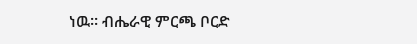ነዉ። ብሔራዊ ምርጫ ቦርድ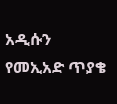አዲሱን የመኢአድ ጥያቄ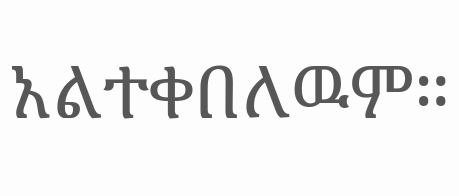አልተቀበለዉም።